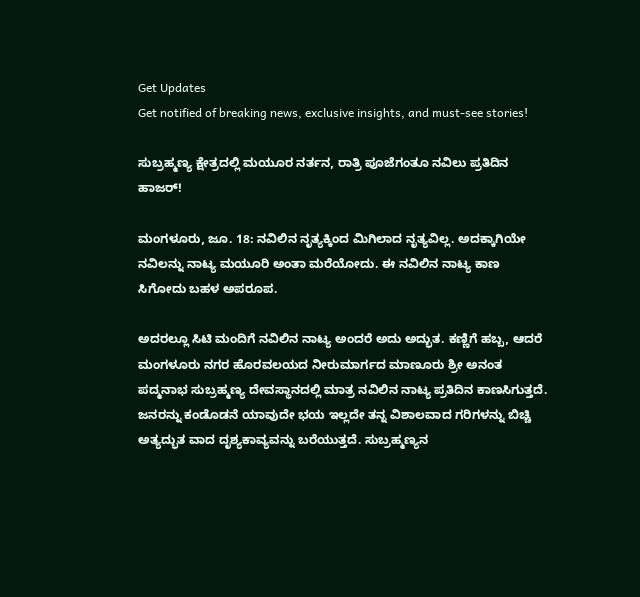Get Updates
Get notified of breaking news, exclusive insights, and must-see stories!

ಸುಬ್ರಹ್ಮಣ್ಯ ಕ್ಷೇತ್ರದಲ್ಲಿ ಮಯೂರ ನರ್ತನ, ರಾತ್ರಿ ಪೂಜೆಗಂತೂ ನವಿಲು ಪ್ರತಿದಿನ ಹಾಜರ್!

ಮಂಗಳೂರು, ಜೂ. 18: ನವಿಲಿನ ನೃತ್ಯಕ್ಕಿಂದ ಮಿಗಿಲಾದ ನೃತ್ಯವಿಲ್ಲ. ಅದಕ್ಕಾಗಿಯೇ ನವಿಲನ್ನು ನಾಟ್ಯ ಮಯೂರಿ ಅಂತಾ ಮರೆಯೋದು. ಈ ನವಿಲಿನ ನಾಟ್ಯ ಕಾಣ ಸಿಗೋದು ಬಹಳ ಅಪರೂಪ.

ಅದರಲ್ಲೂ ಸಿಟಿ ಮಂದಿಗೆ ನವಿಲಿನ ನಾಟ್ಯ ಅಂದರೆ ಅದು ಅದ್ಭುತ. ಕಣ್ಣಿಗೆ ಹಬ್ಬ, ಆದರೆ ಮಂಗಳೂರು ನಗರ ಹೊರವಲಯದ ನೀರುಮಾರ್ಗದ ಮಾಣೂರು ಶ್ರೀ ಅನಂತ ಪದ್ಮನಾಭ ಸುಬ್ರಹ್ಮಣ್ಯ ದೇವಸ್ಥಾನದಲ್ಲಿ ಮಾತ್ರ ನವಿಲಿನ ನಾಟ್ಯ ಪ್ರತಿದಿನ ಕಾಣಸಿಗುತ್ತದೆ. ಜನರನ್ನು ಕಂಡೊಡನೆ ಯಾವುದೇ ಭಯ ಇಲ್ಲದೇ ತನ್ನ ವಿಶಾಲವಾದ ಗರಿಗಳನ್ನು ಬಿಚ್ಚಿ ಅತ್ಯದ್ಭುತ ವಾದ ದೃಶ್ಯಕಾವ್ಯವನ್ನು ಬರೆಯುತ್ತದೆ. ಸುಬ್ರಹ್ಮಣ್ಯನ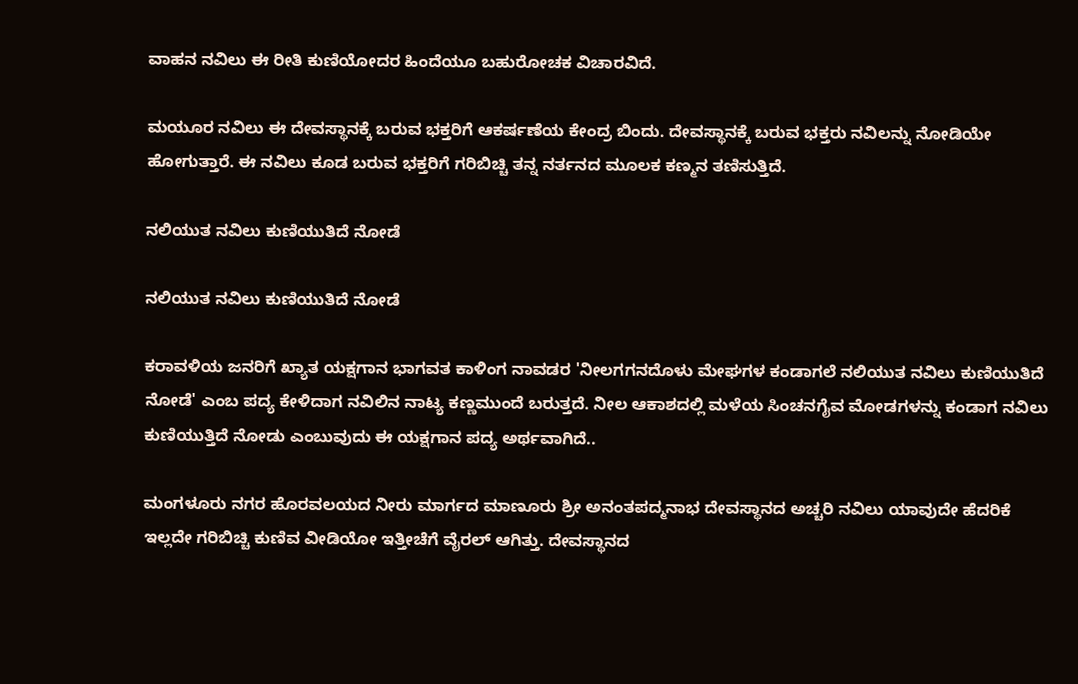ವಾಹನ ನವಿಲು ಈ ರೀತಿ ಕುಣಿಯೋದರ ಹಿಂದೆಯೂ ಬಹುರೋಚಕ ವಿಚಾರವಿದೆ.

ಮಯೂರ ನವಿಲು ಈ ದೇವಸ್ಥಾನಕ್ಕೆ ಬರುವ ಭಕ್ತರಿಗೆ ಆಕರ್ಷಣೆಯ ಕೇಂದ್ರ ಬಿಂದು. ದೇವಸ್ಥಾನಕ್ಕೆ ಬರುವ ಭಕ್ತರು ನವಿಲನ್ನು ನೋಡಿಯೇ ಹೋಗುತ್ತಾರೆ. ಈ ನವಿಲು ಕೂಡ ಬರುವ ಭಕ್ತರಿಗೆ ಗರಿಬಿಚ್ಚಿ ತನ್ನ ನರ್ತನದ ಮೂಲಕ ಕಣ್ಮನ ತಣಿಸುತ್ತಿದೆ.

ನಲಿಯುತ ನವಿಲು ಕುಣಿಯುತಿದೆ ನೋಡೆ

ನಲಿಯುತ ನವಿಲು ಕುಣಿಯುತಿದೆ ನೋಡೆ

ಕರಾವಳಿಯ ಜನರಿಗೆ ಖ್ಯಾತ ಯಕ್ಷಗಾನ ಭಾಗವತ ಕಾಳಿಂಗ ನಾವಡರ 'ನೀಲಗಗನದೊಳು ಮೇಘಗಳ ಕಂಡಾಗಲೆ ನಲಿಯುತ ನವಿಲು ಕುಣಿಯುತಿದೆ ನೋಡೆ' ಎಂಬ ಪದ್ಯ ಕೇಳಿದಾಗ ನವಿಲಿನ ನಾಟ್ಯ ಕಣ್ಣಮುಂದೆ ಬರುತ್ತದೆ. ನೀಲ ಆಕಾಶದಲ್ಲಿ ಮಳೆಯ ಸಿಂಚನಗೈವ ಮೋಡಗಳನ್ನು ಕಂಡಾಗ ನವಿಲು ಕುಣಿಯುತ್ತಿದೆ ನೋಡು ಎಂಬುವುದು ಈ ಯಕ್ಷಗಾನ ಪದ್ಯ ಅರ್ಥವಾಗಿದೆ..

ಮಂಗಳೂರು ನಗರ ಹೊರವಲಯದ ನೀರು ಮಾರ್ಗದ ಮಾಣೂರು ಶ್ರೀ ಅನಂತಪದ್ಮನಾಭ ದೇವಸ್ಥಾನದ ಅಚ್ಚರಿ ನವಿಲು ಯಾವುದೇ ಹೆದರಿಕೆ ಇಲ್ಲದೇ ಗರಿಬಿಚ್ಚಿ ಕುಣಿವ ವೀಡಿಯೋ ಇತ್ತೀಚೆಗೆ ವೈರಲ್ ಆಗಿತ್ತು. ದೇವಸ್ಥಾನದ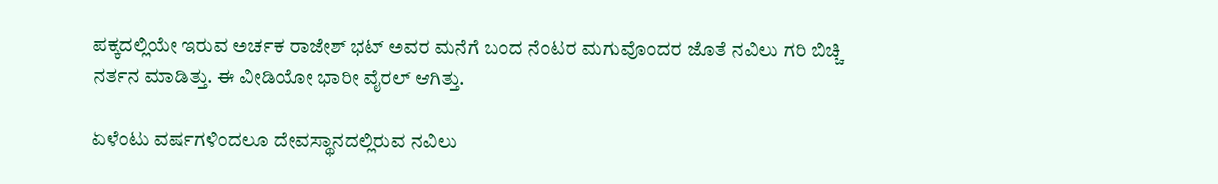ಪಕ್ಕದಲ್ಲಿಯೇ ಇರುವ ಅರ್ಚಕ ರಾಜೇಶ್ ಭಟ್ ಅವರ ಮನೆಗೆ ಬಂದ ನೆಂಟರ ಮಗುವೊಂದರ ಜೊತೆ ನವಿಲು ಗರಿ ಬಿಚ್ಚಿ ನರ್ತನ ಮಾಡಿತ್ತು. ಈ ವೀಡಿಯೋ ಭಾರೀ ವೈರಲ್ ಆಗಿತ್ತು.

ಏಳೆಂಟು ವರ್ಷಗಳಿಂದಲೂ ದೇವಸ್ಥಾನದಲ್ಲಿರುವ ನವಿಲು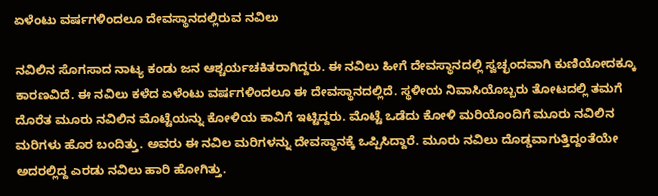ಏಳೆಂಟು ವರ್ಷಗಳಿಂದಲೂ ದೇವಸ್ಥಾನದಲ್ಲಿರುವ ನವಿಲು

ನವಿಲಿನ ಸೊಗಸಾದ ನಾಟ್ಯ ಕಂಡು ಜನ ಆಶ್ಚರ್ಯಚಕಿತರಾಗಿದ್ದರು. ಈ ನವಿಲು ಹೀಗೆ ದೇವಸ್ಥಾನದಲ್ಲಿ ಸ್ವಚ್ಛಂದವಾಗಿ ಕುಣಿಯೋದಕ್ಕೂ ಕಾರಣವಿದೆ. ಈ ನವಿಲು ಕಳೆದ ಏಳೆಂಟು ವರ್ಷಗಳಿಂದಲೂ ಈ ದೇವಸ್ಥಾನದಲ್ಲಿದೆ. ಸ್ಥಳೀಯ ನಿವಾಸಿಯೊಬ್ಬರು ತೋಟದಲ್ಲಿ ತಮಗೆ ದೊರೆತ ಮೂರು ನವಿಲಿನ ಮೊಟ್ಟೆಯನ್ನು ಕೋಳಿಯ ಕಾವಿಗೆ ಇಟ್ಟಿದ್ದರು. ಮೊಟ್ಟೆ ಒಡೆದು ಕೋಳಿ ಮರಿಯೊಂದಿಗೆ ಮೂರು ನವಿಲಿನ ಮರಿಗಳು ಹೊರ ಬಂದಿತ್ತು. ಅವರು ಈ ನವಿಲ ಮರಿಗಳನ್ನು ದೇವಸ್ಥಾನಕ್ಕೆ ಒಪ್ಪಿಸಿದ್ದಾರೆ. ಮೂರು ನವಿಲು ದೊಡ್ಡವಾಗುತ್ತಿದ್ದಂತೆಯೇ ಅದರಲ್ಲಿದ್ದ ಎರಡು ನವಿಲು ಹಾರಿ ಹೋಗಿತ್ತು.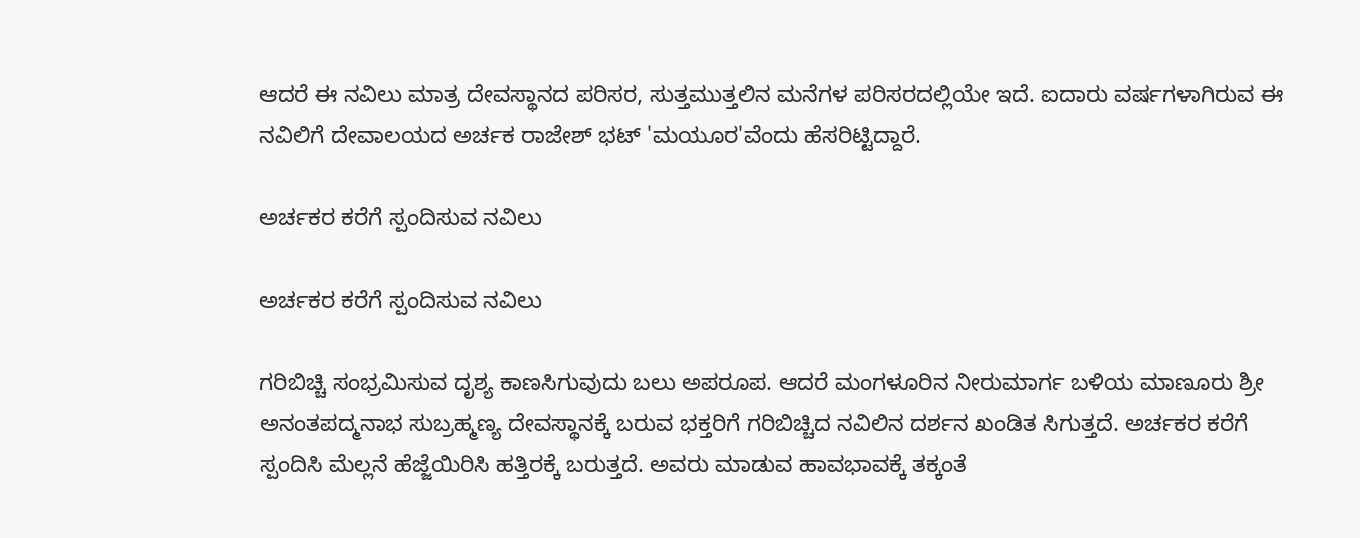ಆದರೆ ಈ ನವಿಲು ಮಾತ್ರ ದೇವಸ್ಥಾನದ ಪರಿಸರ, ಸುತ್ತಮುತ್ತಲಿನ ಮನೆಗಳ ಪರಿಸರದಲ್ಲಿಯೇ ಇದೆ. ಐದಾರು ವರ್ಷಗಳಾಗಿರುವ ಈ ನವಿಲಿಗೆ ದೇವಾಲಯದ ಅರ್ಚಕ ರಾಜೇಶ್ ಭಟ್ 'ಮಯೂರ'ವೆಂದು ಹೆಸರಿಟ್ಟಿದ್ದಾರೆ.

ಅರ್ಚಕರ ಕರೆಗೆ ಸ್ಪಂದಿಸುವ ನವಿಲು

ಅರ್ಚಕರ ಕರೆಗೆ ಸ್ಪಂದಿಸುವ ನವಿಲು

ಗರಿಬಿಚ್ಚಿ ಸಂಭ್ರಮಿಸುವ ದೃಶ್ಯ ಕಾಣಸಿಗುವುದು ಬಲು ಅಪರೂಪ. ಆದರೆ ಮಂಗಳೂರಿನ ನೀರುಮಾರ್ಗ ಬಳಿಯ ಮಾಣೂರು ಶ್ರೀ ಅನಂತಪದ್ಮನಾಭ ಸುಬ್ರಹ್ಮಣ್ಯ ದೇವಸ್ಥಾನಕ್ಕೆ ಬರುವ ಭಕ್ತರಿಗೆ ಗರಿಬಿಚ್ಚಿದ ನವಿಲಿನ ದರ್ಶನ ಖಂಡಿತ ಸಿಗುತ್ತದೆ. ಅರ್ಚಕರ ಕರೆಗೆ ಸ್ಪಂದಿಸಿ ಮೆಲ್ಲನೆ ಹೆಜ್ಜೆಯಿರಿಸಿ ಹತ್ತಿರಕ್ಕೆ ಬರುತ್ತದೆ. ಅವರು ಮಾಡುವ ಹಾವಭಾವಕ್ಕೆ ತಕ್ಕಂತೆ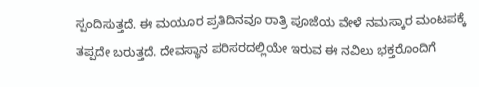ಸ್ಪಂದಿಸುತ್ತದೆ. ಈ ಮಯೂರ ಪ್ರತಿದಿನವೂ ರಾತ್ರಿ ಪೂಜೆಯ ವೇಳೆ ನಮಸ್ಕಾರ ಮಂಟಪಕ್ಕೆ ತಪ್ಪದೇ ಬರುತ್ತದೆ. ದೇವಸ್ಥಾನ ಪರಿಸರದಲ್ಲಿಯೇ ಇರುವ ಈ ನವಿಲು ಭಕ್ತರೊಂದಿಗೆ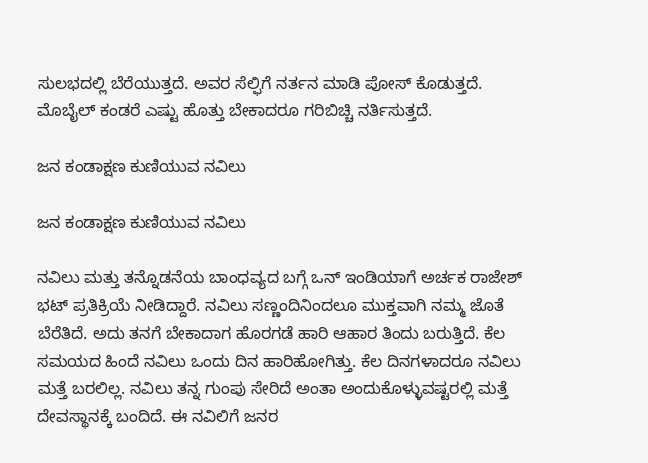ಸುಲಭದಲ್ಲಿ ಬೆರೆಯುತ್ತದೆ. ಅವರ ಸೆಲ್ಫಿಗೆ ನರ್ತನ ಮಾಡಿ ಪೋಸ್ ಕೊಡುತ್ತದೆ. ಮೊಬೈಲ್ ಕಂಡರೆ ಎಷ್ಟು ಹೊತ್ತು ಬೇಕಾದರೂ ಗರಿಬಿಚ್ಚಿ ನರ್ತಿಸುತ್ತದೆ.

ಜನ ಕಂಡಾಕ್ಷಣ ಕುಣಿಯುವ ನವಿಲು

ಜನ ಕಂಡಾಕ್ಷಣ ಕುಣಿಯುವ ನವಿಲು

ನವಿಲು ಮತ್ತು ತನ್ನೊಡನೆಯ ಬಾಂಧವ್ಯದ ಬಗ್ಗೆ ಒನ್ ಇಂಡಿಯಾಗೆ ಅರ್ಚಕ ರಾಜೇಶ್ ಭಟ್ ಪ್ರತಿಕ್ರಿಯೆ ನೀಡಿದ್ದಾರೆ. ನವಿಲು ಸಣ್ಣಂದಿನಿಂದಲೂ ಮುಕ್ತವಾಗಿ ನಮ್ಮ ಜೊತೆ ಬೆರೆತಿದೆ. ಅದು ತನಗೆ ಬೇಕಾದಾಗ ಹೊರಗಡೆ ಹಾರಿ ಆಹಾರ ತಿಂದು ಬರುತ್ತಿದೆ. ಕೆಲ ಸಮಯದ ಹಿಂದೆ ನವಿಲು ಒಂದು ದಿನ ಹಾರಿಹೋಗಿತ್ತು. ಕೆಲ ದಿನಗಳಾದರೂ ನವಿಲು ಮತ್ತೆ ಬರಲಿಲ್ಲ. ನವಿಲು ತನ್ನ ಗುಂಪು ಸೇರಿದೆ ಅಂತಾ ಅಂದುಕೊಳ್ಳುವಷ್ಟರಲ್ಲಿ ಮತ್ತೆ ದೇವಸ್ಥಾನಕ್ಕೆ ಬಂದಿದೆ. ಈ ನವಿಲಿಗೆ ಜನರ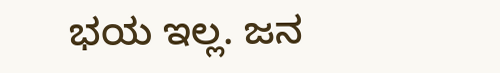ಭಯ ಇಲ್ಲ. ಜನ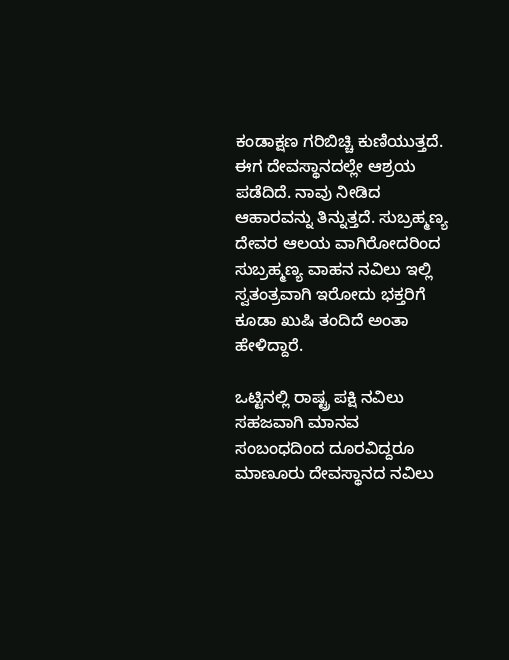ಕಂಡಾಕ್ಷಣ ಗರಿಬಿಚ್ಚಿ ಕುಣಿಯುತ್ತದೆ. ಈಗ ದೇವಸ್ಥಾನದಲ್ಲೇ ಆಶ್ರಯ ಪಡೆದಿದೆ. ನಾವು ನೀಡಿದ ಆಹಾರವನ್ನು ತಿನ್ನುತ್ತದೆ. ಸುಬ್ರಹ್ಮಣ್ಯ ದೇವರ ಆಲಯ ವಾಗಿರೋದರಿಂದ ಸುಬ್ರಹ್ಮಣ್ಯ ವಾಹನ ನವಿಲು ಇಲ್ಲಿ ಸ್ವತಂತ್ರವಾಗಿ ಇರೋದು ಭಕ್ತರಿಗೆ ಕೂಡಾ ಖುಷಿ ತಂದಿದೆ ಅಂತಾ ಹೇಳಿದ್ದಾರೆ.

ಒಟ್ಟಿನಲ್ಲಿ ರಾಷ್ಟ್ರ ಪಕ್ಷಿ ನವಿಲು ಸಹಜವಾಗಿ ಮಾನವ ಸಂಬಂಧದಿಂದ ದೂರವಿದ್ದರೂ ಮಾಣೂರು ದೇವಸ್ಥಾನದ ನವಿಲು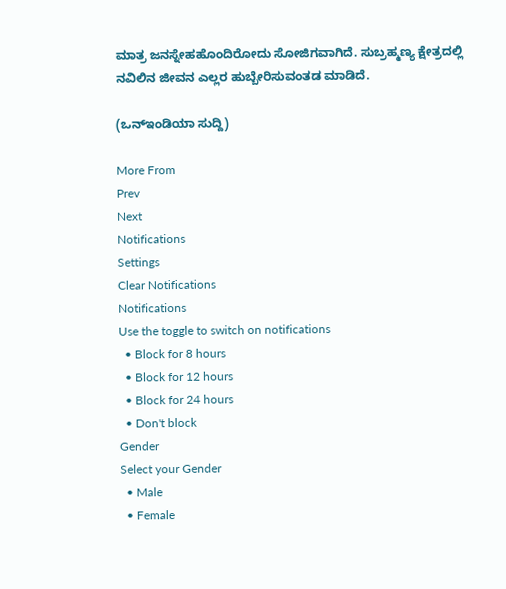ಮಾತ್ರ ಜನಸ್ನೇಹಹೊಂದಿರೋದು ಸೋಜಿಗವಾಗಿದೆ. ಸುಬ್ರಹ್ಮಣ್ಯ ಕ್ಷೇತ್ರದಲ್ಲಿ ನವಿಲಿನ ಜೀವನ ಎಲ್ಲರ ಹುಬ್ಬೇರಿಸುವಂತಡ ಮಾಡಿದೆ.

(ಒನ್ಇಂಡಿಯಾ ಸುದ್ದಿ)

More From
Prev
Next
Notifications
Settings
Clear Notifications
Notifications
Use the toggle to switch on notifications
  • Block for 8 hours
  • Block for 12 hours
  • Block for 24 hours
  • Don't block
Gender
Select your Gender
  • Male
  • Female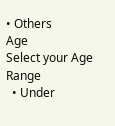• Others
Age
Select your Age Range
  • Under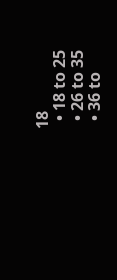18
  • 18 to 25
  • 26 to 35
  • 36 to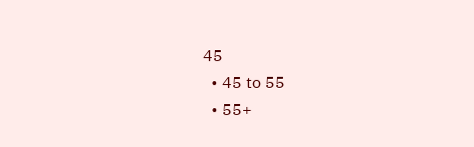45
  • 45 to 55
  • 55+